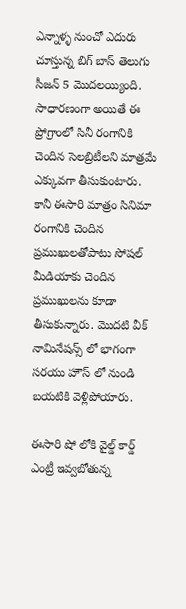ఎన్నాళ్ళ నుంచో ఎదురు చూస్తున్న బిగ్ బాస్ తెలుగు సీజన్ 5 మొదలయ్యింది. సాధారణంగా అయితే ఈ ప్రోగ్రాంలో సినీ రంగానికి చెందిన సెలబ్రిటీలని మాత్రమే ఎక్కువగా తీసుకుంటారు. కానీ ఈసారి మాత్రం సినిమా రంగానికి చెందిన ప్రముఖులతోపాటు సోషల్ మీడియాకు చెందిన ప్రముఖులను కూడా తీసుకున్నారు. మొదటి వీక్ నామినేషన్స్ లో భాగంగా సరయు హౌస్ లో నుండి బయటికి వెళ్లిపోయారు.

ఈసారి షో లోకి వైల్డ్ కార్డ్ ఎంట్రీ ఇవ్వబోతున్న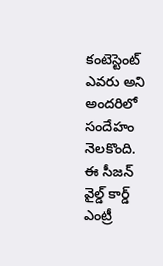కంటెస్టెంట్ ఎవరు అని అందరిలో సందేహం నెలకొంది. ఈ సీజన్ వైల్డ్ కార్డ్ ఎంట్రీ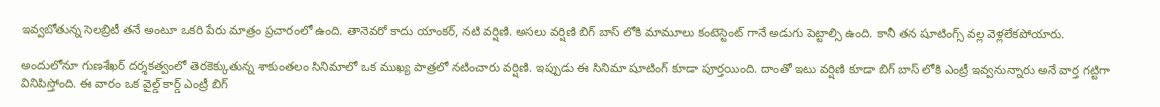ఇవ్వబోతున్న సెలబ్రిటీ తనే అంటూ ఒకరి పేరు మాత్రం ప్రచారంలో ఉంది. తానెవరో కాదు యాంకర్, నటి వర్షిణి. అసలు వర్షిణి బిగ్ బాస్ లోకి మామూలు కంటెస్టెంట్ గానే అడుగు పెట్టాల్సి ఉంది. కానీ తన షూటింగ్స్ వల్ల వెళ్లలేకపోయారు.

అందులోనూ గుణశేఖర్ దర్శకత్వంలో తెరకెక్కుతున్న శాకుంతలం సినిమాలో ఒక ముఖ్య పాత్రలో నటించారు వర్షిణి. ఇప్పుడు ఈ సినిమా షూటింగ్ కూడా పూర్తయింది. దాంతో ఇటు వర్షిణి కూడా బిగ్ బాస్ లోకి ఎంట్రీ ఇవ్వనున్నారు అనే వార్త గట్టిగా వినిపిస్తోంది. ఈ వారం ఒక వైల్డ్ కార్డ్ ఎంట్రీ బిగ్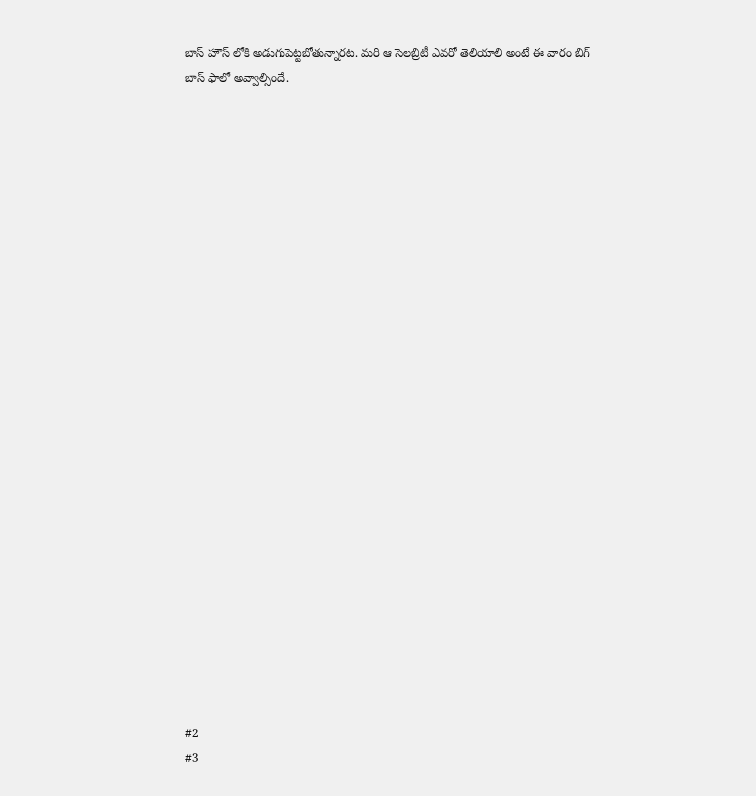బాస్ హౌస్ లోకి అడుగుపెట్టబోతున్నారట. మరి ఆ సెలబ్రిటీ ఎవరో తెలియాలి అంటే ఈ వారం బిగ్ బాస్ ఫాలో అవ్వాల్సిందే.

























#2
#3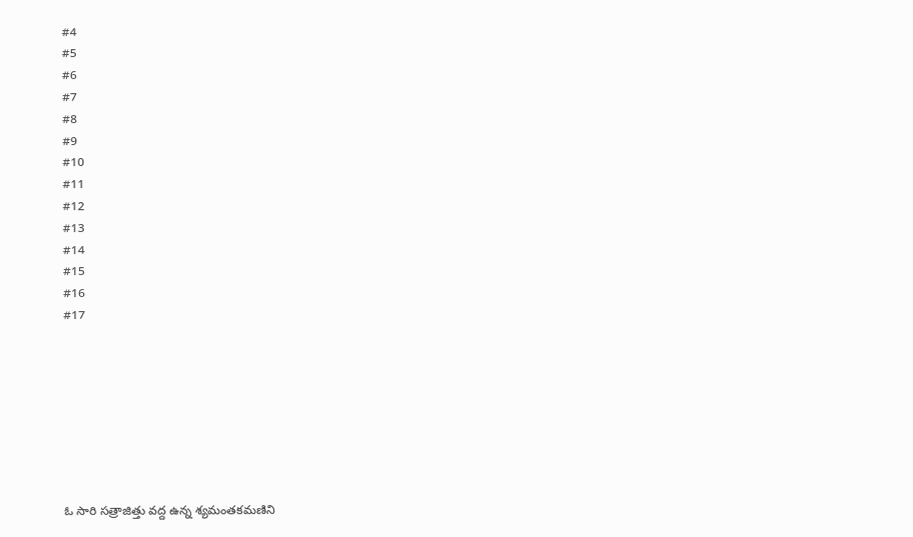#4
#5
#6
#7
#8
#9
#10
#11
#12
#13
#14
#15
#16
#17








ఓ సారి సత్రాజిత్తు వద్ద ఉన్న శ్యమంతకమణిని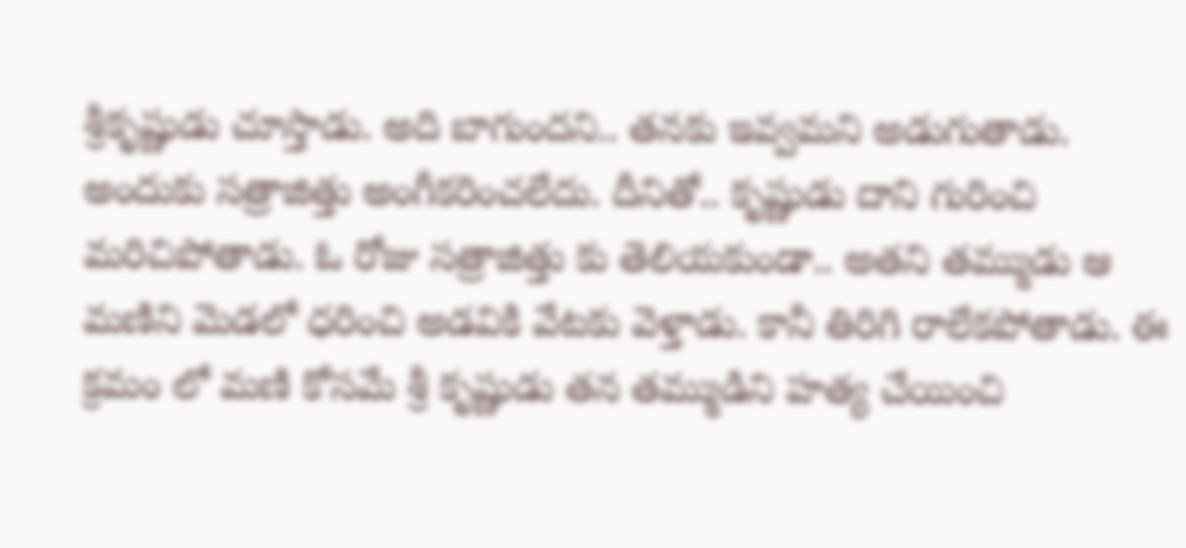శ్రీకృష్ణుడు చూస్తాడు. అది బాగుందని.. తనకు ఇవ్వమని అడుగుతాడు. అందుకు సత్రాజిత్తు అంగీకరించలేదు. దీనితో.. కృష్ణుడు దాని గురించి మరిచిపోతాడు. ఓ రోజు సత్రాజిత్తు కు తెలియకుండా.. అతని తమ్ముడు ఆ మణిని మెడలో ధరించి అడవికి వేటకు వెళ్తాడు. కానీ తిరిగి రాలేకపోతాడు. ఈ క్రమం లో మణి కోసమే శ్రీ కృష్ణుడు తన తమ్ముడిని హత్య చేయించి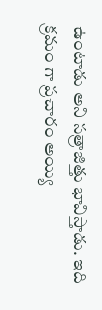ఉంటాడు అని సత్రాజిత్తు భావిస్తాడు. ఇది క్రమం గా ప్రచారం అయ్యి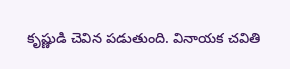కృష్ణుడి చెవిన పడుతుంది. వినాయక చవితి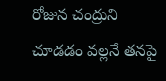రోజున చంద్రుని చూడడం వల్లనే తనపై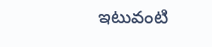ఇటువంటి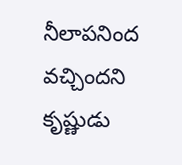నీలాపనింద వచ్చిందని కృష్ణుడు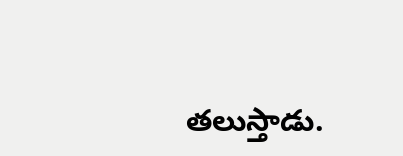తలుస్తాడు.